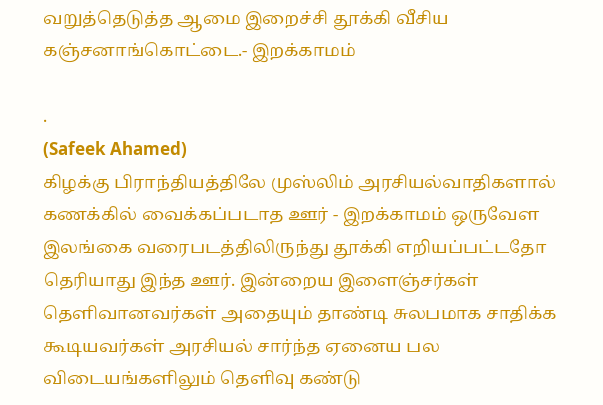வறுத்தெடுத்த ஆமை இறைச்சி தூக்கி வீசிய கஞ்சனாங்கொட்டை.- இறக்காமம்

.
(Safeek Ahamed)
கிழக்கு பிராந்தியத்திலே முஸ்லிம் அரசியல்வாதிகளால் கணக்கில் வைக்கப்படாத ஊர் - இறக்காமம் ஒருவேள இலங்கை வரைபடத்திலிருந்து தூக்கி எறியப்பட்டதோ தெரியாது இந்த ஊர். இன்றைய இளைஞ்சர்கள் தெளிவானவர்கள் அதையும் தாண்டி சுலபமாக சாதிக்க கூடியவர்கள் அரசியல் சார்ந்த ஏனைய பல விடையங்களிலும் தெளிவு கண்டு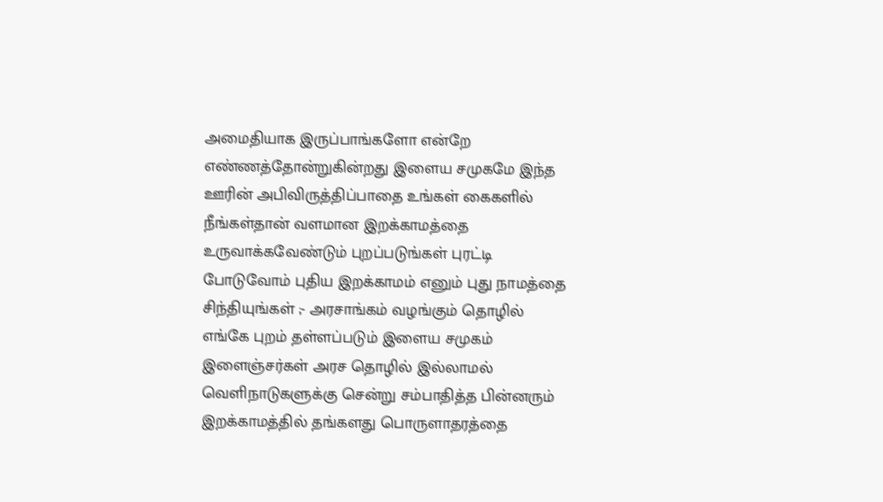அமைதியாக இருப்பாங்களோ என்றே எண்ணத்தோன்றுகின்றது இளைய சமுகமே இந்த ஊரின் அபிவிருத்திப்பாதை உங்கள் கைகளில் நீங்கள்தான் வளமான இறக்காமத்தை உருவாக்கவேண்டும் புறப்படுங்கள் புரட்டி போடுவோம் புதிய இறக்காமம் எனும் புது நாமத்தை சிந்தியுங்கள் ;- அரசாங்கம் வழங்கும் தொழில் எங்கே புறம் தள்ளப்படும் இளைய சமுகம் இளைஞ்சர்கள் அரச தொழில் இல்லாமல் வெளிநாடுகளுக்கு சென்று சம்பாதித்த பின்னரும் இறக்காமத்தில் தங்களது பொருளாதரத்தை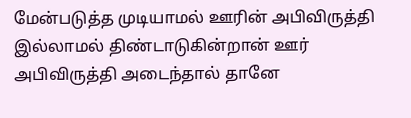மேன்படுத்த முடியாமல் ஊரின் அபிவிருத்தி இல்லாமல் திண்டாடுகின்றான் ஊர் அபிவிருத்தி அடைந்தால் தானே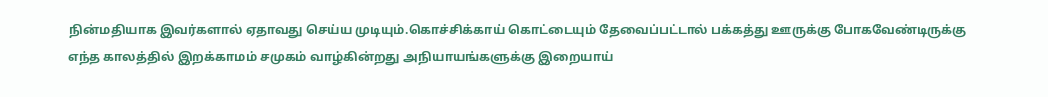நின்மதியாக இவர்களால் ஏதாவது செய்ய முடியும்.கொச்சிக்காய் கொட்டையும் தேவைப்பட்டால் பக்கத்து ஊருக்கு போகவேண்டிருக்கு எந்த காலத்தில் இறக்காமம் சமுகம் வாழ்கின்றது அநியாயங்களுக்கு இறையாய்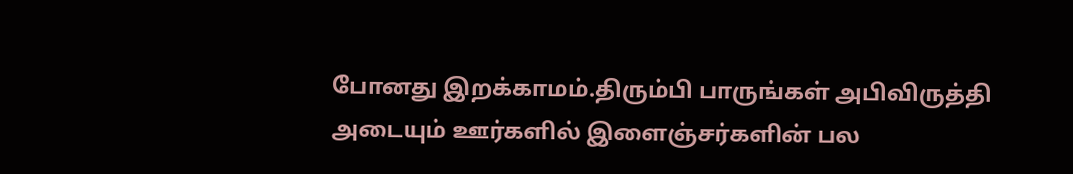போனது இறக்காமம்.திரும்பி பாருங்கள் அபிவிருத்தி அடையும் ஊர்களில் இளைஞ்சர்களின் பல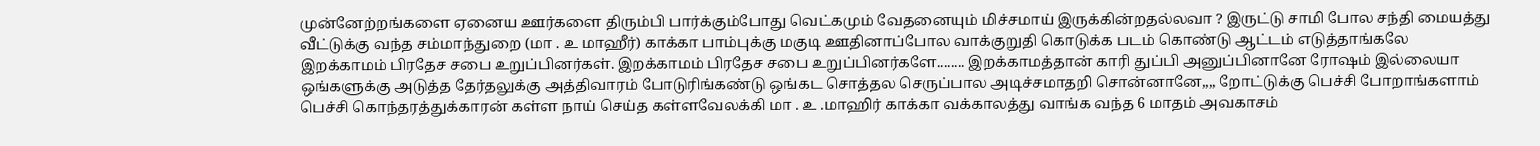முன்னேற்றங்களை ஏனைய ஊர்களை திரும்பி பார்க்கும்போது வெட்கமும் வேதனையும் மிச்சமாய் இருக்கின்றதல்லவா ? இருட்டு சாமி போல சந்தி மையத்து வீட்டுக்கு வந்த சம்மாந்துறை (மா . உ மாஹீர்) காக்கா பாம்புக்கு மகுடி ஊதினாப்போல வாக்குறுதி கொடுக்க படம் கொண்டு ஆட்டம் எடுத்தாங்கலே இறக்காமம் பிரதேச சபை உறுப்பினர்கள். இறக்காமம் பிரதேச சபை உறுப்பினர்களே........ இறக்காமத்தான் காரி துப்பி அனுப்பினானே ரோஷம் இல்லையா ஒங்களுக்கு அடுத்த தேர்தலுக்கு அத்திவாரம் போடுரிங்கண்டு ஒங்கட சொத்தல செருப்பால அடிச்சமாதறி சொன்னானே,,,, றோட்டுக்கு பெச்சி போறாங்களாம் பெச்சி கொந்தரத்துக்காரன் கள்ள நாய் செய்த கள்ளவேலக்கி மா . உ .மாஹிர் காக்கா வக்காலத்து வாங்க வந்த 6 மாதம் அவகாசம்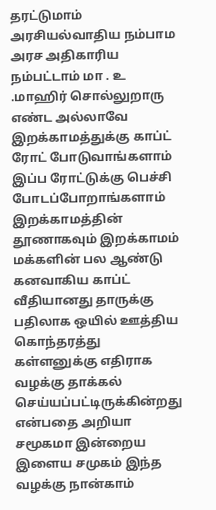தரட்டுமாம் அரசியல்வாதிய நம்பாம அரச அதிகாரிய நம்பட்டாம் மா . உ .மாஹிர் சொல்லுறாரு எண்ட அல்லாவே இறக்காமத்துக்கு காப்ட் ரோட் போடுவாங்களாம் இப்ப ரோட்டுக்கு பெச்சி போடப்போறாங்களாம் இறக்காமத்தின் தூணாகவும் இறக்காமம் மக்களின் பல ஆண்டு கனவாகிய காப்ட் வீதியானது தாருக்கு பதிலாக ஒயில் ஊத்திய கொந்தரத்து கள்ளனுக்கு எதிராக வழக்கு தாக்கல் செய்யப்பட்டிருக்கின்றது என்பதை அறியா சமூகமா இன்றைய இளைய சமுகம் இந்த வழக்கு நான்காம்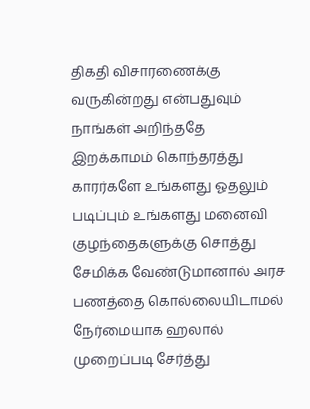திகதி விசாரணைக்கு வருகின்றது என்பதுவும் நாங்கள் அறிந்ததே இறக்காமம் கொந்தரத்து காரர்களே உங்களது ஓதலும் படிப்பும் உங்களது மனைவி குழந்தைகளுக்கு சொத்து சேமிக்க வேண்டுமானால் அரச பணத்தை கொல்லையிடாமல் நேர்மையாக ஹலால் முறைப்படி சேர்த்து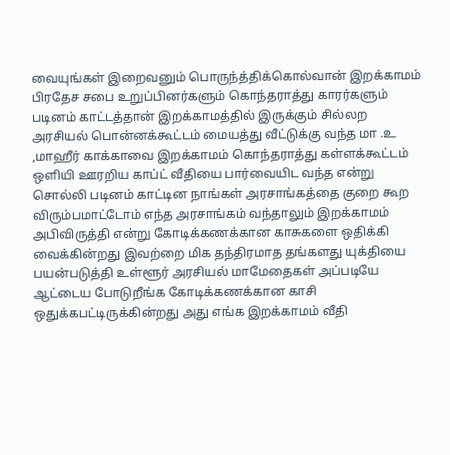வையுங்கள் இறைவனும் பொருந்த்திக்கொல்வான் இறக்காமம் பிரதேச சபை உறுப்பினர்களும் கொந்தராத்து காரர்களும் படினம் காட்டத்தான் இறக்காமத்தில் இருக்கும் சில்லற அரசியல் பொன்னக்கூட்டம் மையத்து வீட்டுக்கு வந்த மா .உ ,மாஹீர் காக்காவை இறக்காமம் கொந்தராத்து கள்ளக்கூட்டம் ஒளியி ஊரறிய காப்ட் வீதியை பார்வையிட வந்த என்று சொல்லி படினம் காட்டின நாங்கள் அரசாங்கத்தை குறை கூற விரும்பமாட்டோம் எந்த அரசாங்கம் வந்தாலும் இறக்காமம் அபிவிருத்தி என்று கோடிக்கணக்கான காசுகளை ஒதிக்கி வைக்கின்றது இவற்றை மிக தந்திரமாத தங்களது யுக்தியை பயன்படுத்தி உள்ளூர் அரசியல் மாமேதைகள் அப்படியே ஆட்டைய போடுறீங்க கோடிக்கணக்கான காசி ஒதுக்கபட்டிருக்கின்றது அது எங்க இறக்காமம் வீதி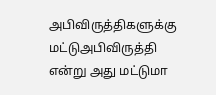அபிவிருத்திகளுக்கு மட்டுஅபிவிருத்தி என்று அது மட்டுமா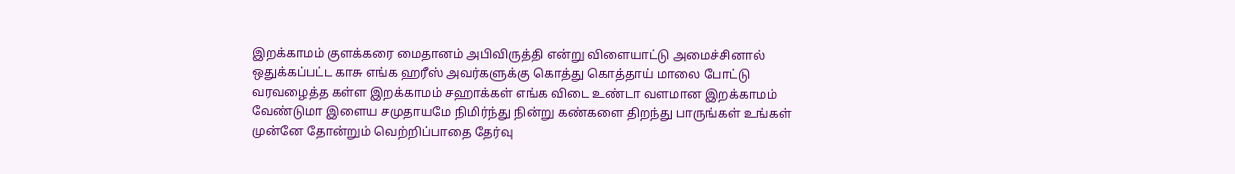இறக்காமம் குளக்கரை மைதானம் அபிவிருத்தி என்று விளையாட்டு அமைச்சினால் ஒதுக்கப்பட்ட காசு எங்க ஹரீஸ் அவர்களுக்கு கொத்து கொத்தாய் மாலை போட்டு வரவழைத்த கள்ள இறக்காமம் சஹாக்கள் எங்க விடை உண்டா வளமான இறக்காமம் வேண்டுமா இளைய சமுதாயமே நிமிர்ந்து நின்று கண்களை திறந்து பாருங்கள் உங்கள் முன்னே தோன்றும் வெற்றிப்பாதை தேர்வு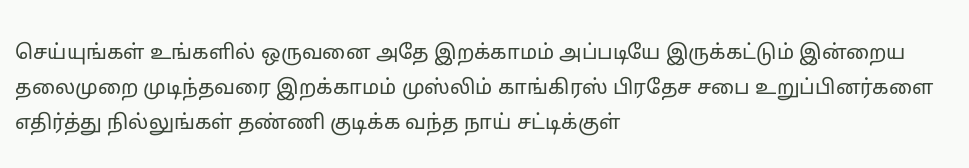செய்யுங்கள் உங்களில் ஒருவனை அதே இறக்காமம் அப்படியே இருக்கட்டும் இன்றைய தலைமுறை முடிந்தவரை இறக்காமம் முஸ்லிம் காங்கிரஸ் பிரதேச சபை உறுப்பினர்களை எதிர்த்து நில்லுங்கள் தண்ணி குடிக்க வந்த நாய் சட்டிக்குள்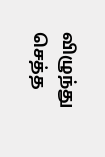விழுந்து செத்த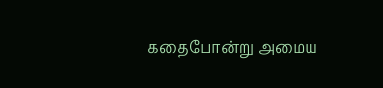கதைபோன்று அமைய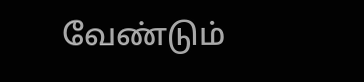வேண்டும்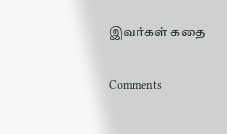இவர்கள் கதை

Comments